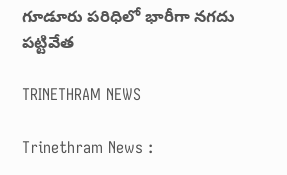గూడూరు పరిధిలో భారీగా నగదు పట్టివేత

TRINETHRAM NEWS

Trinethram News :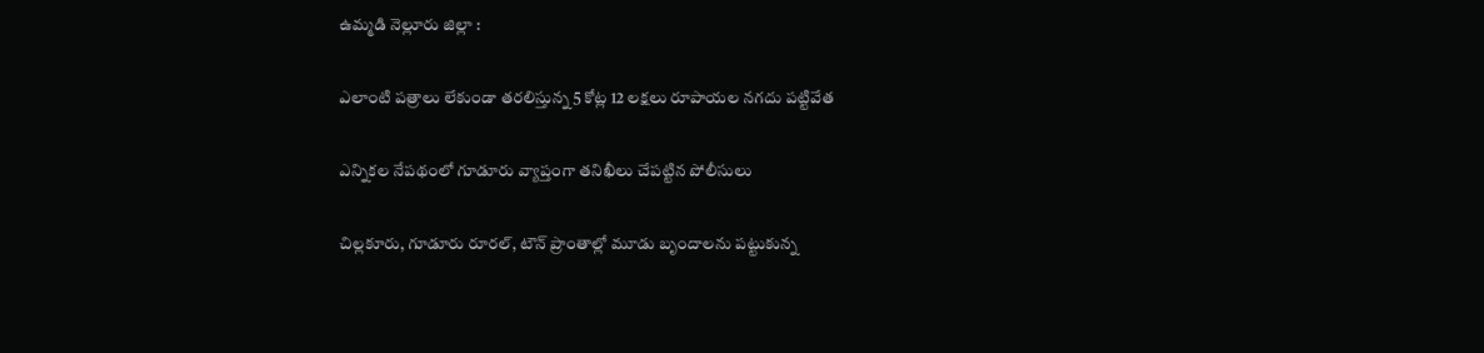ఉమ్మడి నెల్లూరు జిల్లా :

ఎలాంటి పత్రాలు లేకుండా తరలిస్తున్న 5 కోట్ల 12 లక్షలు రూపాయల నగదు పట్టివేత

ఎన్నికల నేపథంలో గూడూరు వ్యాప్తంగా తనిఖీలు చేపట్టిన పోలీసులు

చిల్లకూరు, గూడూరు రూరల్, టౌన్ ప్రాంతాల్లో మూడు బృందాలను పట్టుకున్న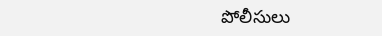పోలీసులు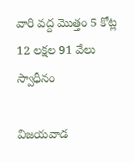వారి వద్ద మొత్తం 5 కోట్ల 12 లక్షల 91 వేలు స్వాధీనం

విజయవాడ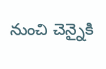నుంచి చెన్నైకి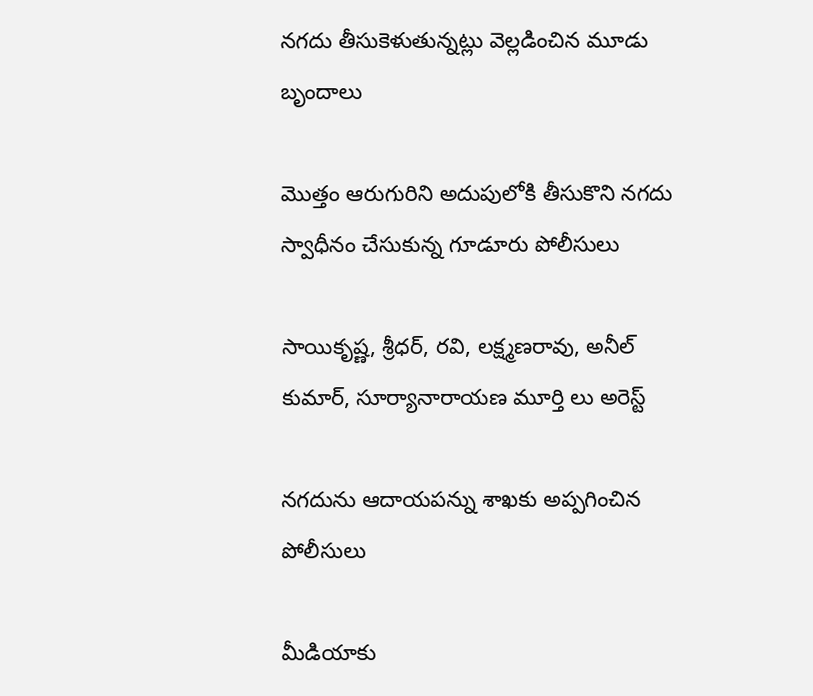నగదు తీసుకెళుతున్నట్లు వెల్లడించిన మూడు బృందాలు

మొత్తం ఆరుగురిని అదుపులోకి తీసుకొని నగదు స్వాధీనం చేసుకున్న గూడూరు పోలీసులు

సాయికృష్ణ, శ్రీధర్, రవి, లక్ష్మణరావు, అనీల్ కుమార్, సూర్యానారాయణ మూర్తి లు అరెస్ట్

నగదును ఆదాయపన్ను శాఖకు అప్పగించిన పోలీసులు

మీడియాకు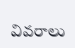వివరాలు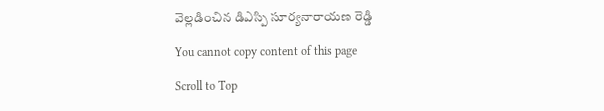వెల్లడించిన డిఎస్పి సూర్యనారాయణ రెడ్డి

You cannot copy content of this page

Scroll to Top